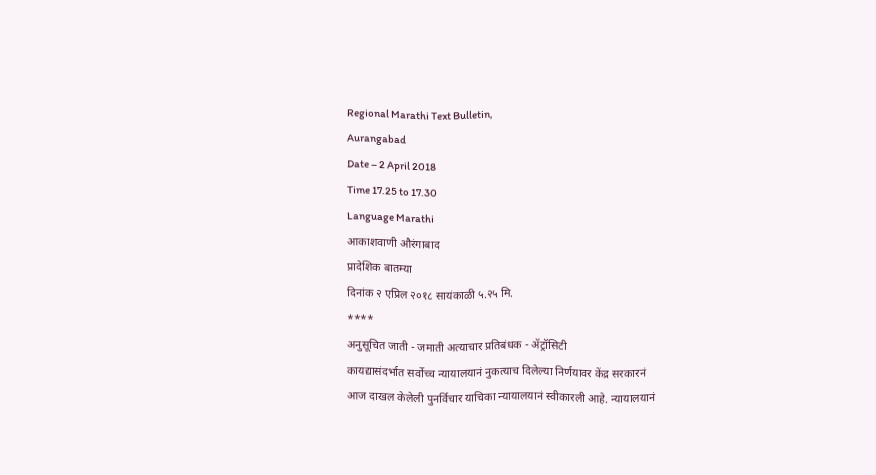Regional Marathi Text Bulletin,
Aurangabad
Date – 2 April 2018
Time 17.25 to 17.30
Language Marathi
आकाशवाणी औरंगाबाद
प्रादेशिक बातम्या
दिनांक २ एप्रिल २०१८ सायंकाळी ५.२५ मि.
****
अनुसूचित जाती - जमाती अत्याचार प्रतिबंधक - ॲट्रॉसिटी
कायद्यासंदर्भात सर्वोच्च न्यायालयानं नुकत्याच दिलेल्या निर्णयावर केंद्र सरकारनं
आज दाखल केलेली पुनर्विचार याचिका न्यायालयानं स्वीकारली आहे. न्यायालयानं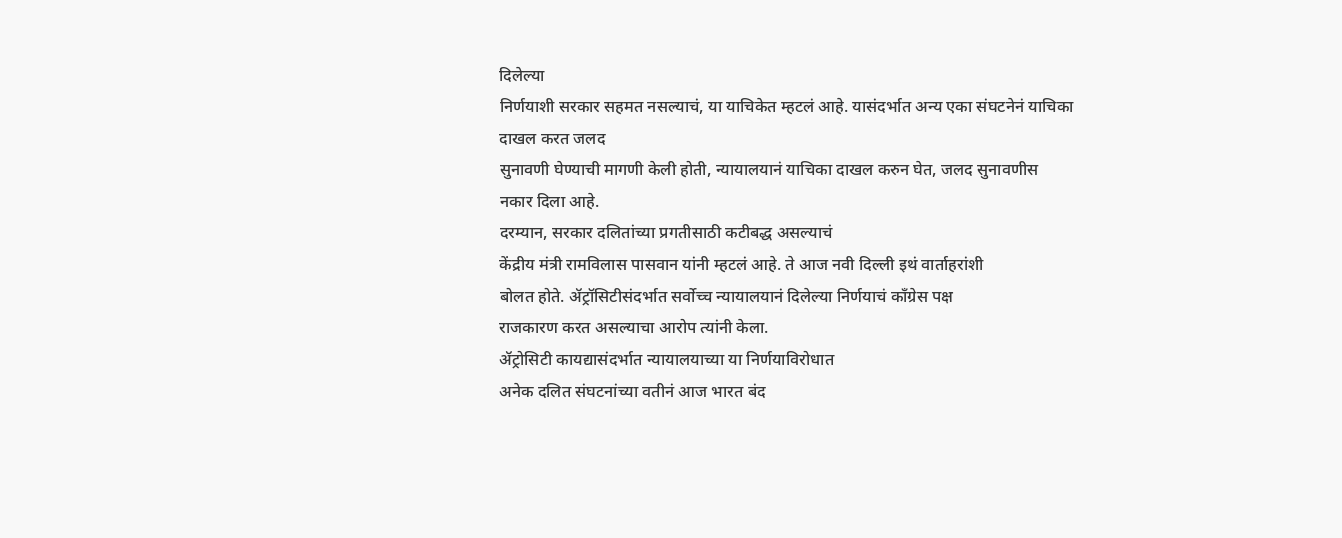दिलेल्या
निर्णयाशी सरकार सहमत नसल्याचं, या याचिकेत म्हटलं आहे. यासंदर्भात अन्य एका संघटनेनं याचिका दाखल करत जलद
सुनावणी घेण्याची मागणी केली होती, न्यायालयानं याचिका दाखल करुन घेत, जलद सुनावणीस
नकार दिला आहे.
दरम्यान, सरकार दलितांच्या प्रगतीसाठी कटीबद्ध असल्याचं
केंद्रीय मंत्री रामविलास पासवान यांनी म्हटलं आहे. ते आज नवी दिल्ली इथं वार्ताहरांशी
बोलत होते. ॲट्रॉसिटीसंदर्भात सर्वोच्च न्यायालयानं दिलेल्या निर्णयाचं काँग्रेस पक्ष
राजकारण करत असल्याचा आरोप त्यांनी केला.
ॲट्रोसिटी कायद्यासंदर्भात न्यायालयाच्या या निर्णयाविरोधात
अनेक दलित संघटनांच्या वतीनं आज भारत बंद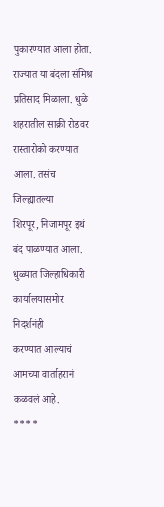पुकारण्यात आला होता. राज्यात या बंदला संमिश्र
प्रतिसाद मिळाला. धुळे शहरातील साक्री रोडवर रास्तारोको करण्यात आला. तसंच जिल्ह्यातल्या
शिरपूर, निजामपूर इथं बंद पाळण्यात आला. धुळ्यात जिल्हाधिकारी कार्यालयासमोर निदर्शनंही
करण्यात आल्याचं आमच्या वार्ताहरानं कळवलं आहे.
****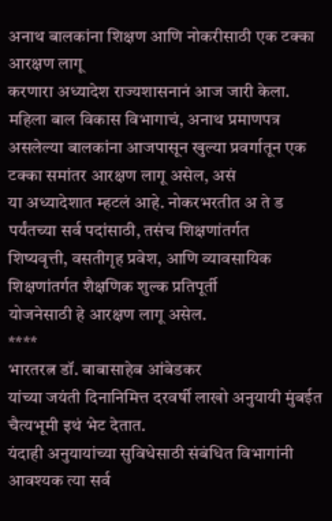अनाथ बालकांना शिक्षण आणि नोकरीसाठी एक टक्का आरक्षण लागू
करणारा अध्यादेश राज्यशासनानं आज जारी केला. महिला बाल विकास विभागाचं, अनाथ प्रमाणपत्र
असलेल्या बालकांना आजपासून खुल्या प्रवर्गातून एक टक्का समांतर आरक्षण लागू असेल, असं
या अध्यादेशात म्हटलं आहे. नोकरभरतीत अ ते ड पर्यंतच्या सर्व पदांसाठी, तसंच शिक्षणांतर्गत
शिष्यवृत्ती, वसतीगृह प्रवेश, आणि व्यावसायिक शिक्षणांतर्गत शैक्षणिक शुल्क प्रतिपूर्ती
योजनेसाठी हे आरक्षण लागू असेल.
****
भारतरत्न डॉ. बाबासाहेब आंबेडकर
यांच्या जयंती दिनानिमित्त दरवर्षी लाखो अनुयायी मुंबईत चैत्यभूमी इथं भेट देतात.
यंदाही अनुयायांच्या सुविधेसाठी संबंधित विभागांनी आवश्यक त्या सर्व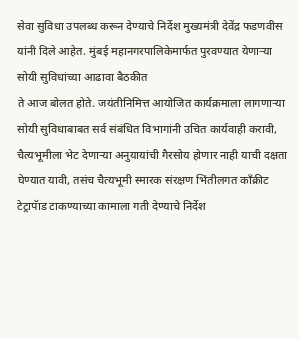सेवा सुविधा उपलब्ध करून देण्याचे निर्देश मुख्यमंत्री देवेंद्र फडणवीस यांनी दिले आहेत. मुंबई महानगरपालिकेमार्फत पुरवण्यात येणाऱ्या सोयी सुविधांच्या आढावा बैठकीत
ते आज बोलत होते. जयंतीनिमित्त आयोजित कार्यक्रमाला लागणाऱ्या सोयी सुविधाबाबत सर्व संबंधित विभागांनी उचित कार्यवाही करावी, चैत्यभूमीला भेट देणाऱ्या अनुयायांची गैरसोय होणार नाही याची दक्षता घेण्यात यावी, तसंच चैत्यभूमी स्मारक संरक्षण भिंतीलगत काँक्रीट टेट्रापॅाड टाकण्याच्या कामाला गती देण्याचे निर्देश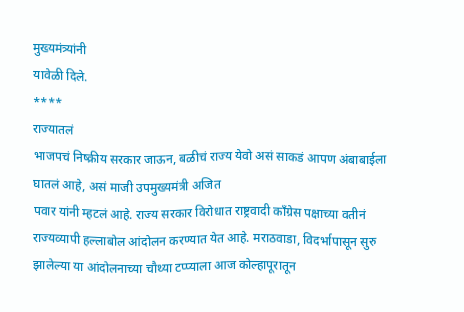मुख्यमंत्र्यांनी
यावेळी दिले.
****
राज्यातलं
भाजपचं निष्क्रीय सरकार जाऊन, बळीचं राज्य येवो असं साकडं आपण अंबाबाईला घातलं आहे, असं माजी उपमुख्यमंत्री अजित
पवार यांनी म्हटलं आहे. राज्य सरकार विरोधात राष्ट्रवादी काँग्रेस पक्षाच्या वतीनं
राज्यव्यापी हल्लाबोल आंदोलन करण्यात येत आहे. मराठवाडा, विदर्भापासून सुरु
झालेल्या या आंदोलनाच्या चौथ्या टप्प्याला आज कोल्हापूरातून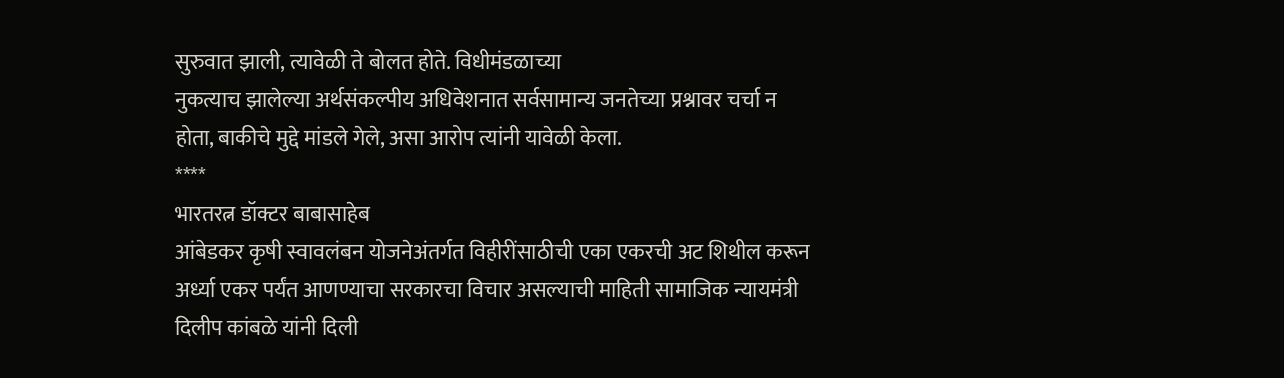सुरुवात झाली, त्यावेळी ते बोलत होते. विधीमंडळाच्या
नुकत्याच झालेल्या अर्थसंकल्पीय अधिवेशनात सर्वसामान्य जनतेच्या प्रश्नावर चर्चा न
होता, बाकीचे मुद्दे मांडले गेले, असा आरोप त्यांनी यावेळी केला.
****
भारतरत्न डॉक्टर बाबासाहेब
आंबेडकर कृषी स्वावलंबन योजनेअंतर्गत विहीरींसाठीची एका एकरची अट शिथील करून
अर्ध्या एकर पर्यंत आणण्याचा सरकारचा विचार असल्याची माहिती सामाजिक न्यायमंत्री
दिलीप कांबळे यांनी दिली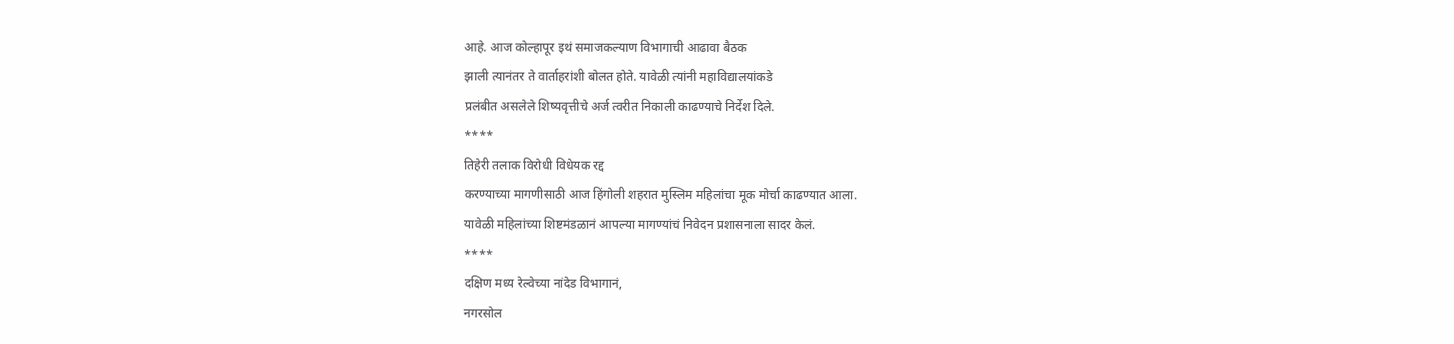आहे. आज कोल्हापूर इथं समाजकल्याण विभागाची आढावा बैठक
झाली त्यानंतर ते वार्ताहरांशी बोलत होते. यावेळी त्यांनी महाविद्यालयांकडे
प्रलंबीत असलेले शिष्यवृत्तीचे अर्ज त्वरीत निकाली काढण्याचे निर्देश दिले.
****
तिहेरी तलाक विरोधी विधेयक रद्द
करण्याच्या मागणीसाठी आज हिंगोली शहरात मुस्लिम महिलांचा मूक मोर्चा काढण्यात आला.
यावेळी महिलांच्या शिष्टमंडळानं आपल्या मागण्यांचं निवेदन प्रशासनाला सादर केलं.
****
दक्षिण मध्य रेल्वेच्या नांदेड विभागानं,
नगरसोल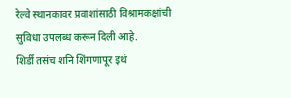रेल्वे स्थानकावर प्रवाशांसाठी विश्रामकक्षांची सुविधा उपलब्ध करून दिली आहे.
शिर्डी तसंच शनि शिंगणापूर इथं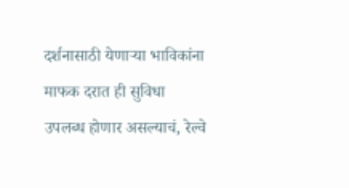दर्शनासाठी येणाऱ्या भाविकांना माफक दरात ही सुविधा
उपलब्ध होणार असल्याचं, रेल्वे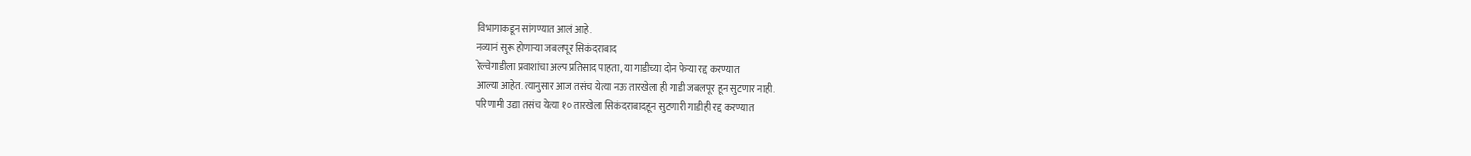विभागाकडून सांगण्यात आलं आहे.
नव्यानं सुरू होणाऱ्या जबलपूर सिकंदराबाद
रेल्वेगाडीला प्रवाशांचा अल्प प्रतिसाद पाहता, या गाडीच्या दोन फेऱ्या रद्द करण्यात
आल्या आहेत. त्यानुसार आज तसंच येत्या नऊ तारखेला ही गाडी जबलपूर हून सुटणार नाही.
परिणामी उद्या तसंच येत्या १० तारखेला सिकंदराबादहून सुटणारी गाडीही रद्द करण्यात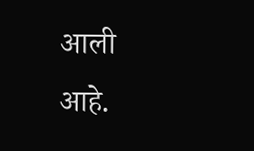आली
आहे.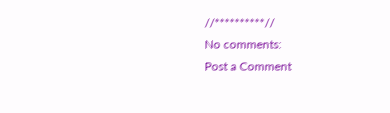//**********//
No comments:
Post a Comment